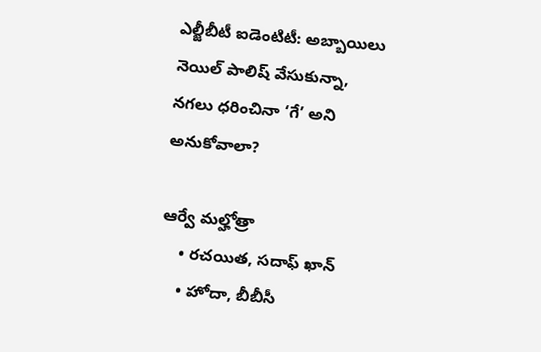ఎల్జీబీటీ ఐడెంటిటీ: అబ్బాయిలు నెయిల్ పాలిష్ వేసుకున్నా, నగలు ధరించినా ‘గే’ అని అనుకోవాలా?

ఆర్వే మల్హోత్రా
    • రచయిత, సదాఫ్ ఖాన్
    • హోదా, బీబీసీ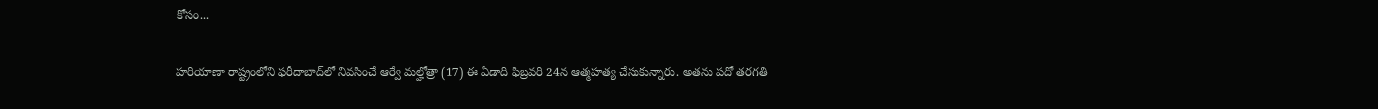కోసం...

హరియాణా రాష్ట్రంలోని ఫరీదాబాద్‌లో నివసించే ఆర్వే మల్హోత్రా (17) ఈ ఏడాది ఫిబ్రవరి 24న ఆత్మహత్య చేసుకున్నారు. అతను పదో తరగతి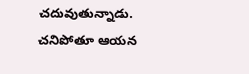చదువుతున్నాడు. చనిపోతూ ఆయన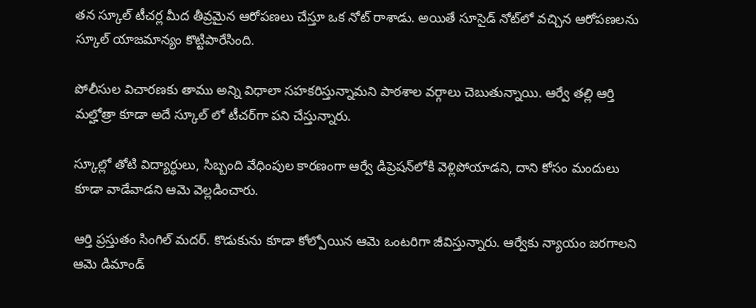తన స్కూల్ టీచర్ల మీద తీవ్రమైన ఆరోపణలు చేస్తూ ఒక నోట్ రాశాడు. అయితే సూసైడ్ నోట్‌లో వచ్చిన ఆరోపణలను స్కూల్ యాజమాన్యం కొట్టిపారేసింది.

పోలీసుల విచారణకు తాము అన్ని విధాలా సహకరిస్తున్నామని పాఠశాల వర్గాలు చెబుతున్నాయి. ఆర్వే తల్లి ఆర్తి మల్హోత్రా కూడా అదే స్కూల్ లో టీచర్‌గా పని చేస్తున్నారు.

స్కూల్లో తోటి విద్యార్ధులు, సిబ్బంది వేధింపుల కారణంగా ఆర్వే డిప్రెషన్‌లోకి వెళ్లిపోయాడని, దాని కోసం మందులు కూడా వాడేవాడని ఆమె వెల్లడించారు.

ఆర్తి ప్రస్తుతం సింగిల్ మదర్. కొడుకును కూడా కోల్పోయిన ఆమె ఒంటరిగా జీవిస్తున్నారు. ఆర్వేకు న్యాయం జరగాలని ఆమె డిమాండ్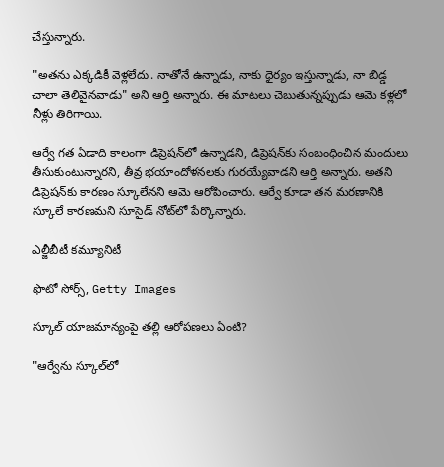చేస్తున్నారు.

"అతను ఎక్కడికీ వెళ్లలేదు. నాతోనే ఉన్నాడు, నాకు ధైర్యం ఇస్తున్నాడు, నా బిడ్డ చాలా తెలివైనవాడు" అని ఆర్తి అన్నారు. ఈ మాటలు చెబుతున్నప్పుడు ఆమె కళ్లలో నీళ్లు తిరిగాయి.

ఆర్వే గత ఏడాది కాలంగా డిప్రెషన్‌లో ఉన్నాడని, డిప్రెషన్‌కు సంబంధించిన మందులు తీసుకుంటున్నారని, తీవ్ర భయాందోళనలకు గురయ్యేవాడని ఆర్తి అన్నారు. అతని డిప్రెషన్‌కు కారణం స్కూలేనని ఆమె ఆరోపించారు. ఆర్వే కూడా తన మరణానికి స్కూలే కారణమని సూసైడ్ నోట్‌లో పేర్కొన్నారు.

ఎల్జీబీటీ కమ్యూనిటీ

ఫొటో సోర్స్, Getty Images

స్కూల్ యాజమాన్యంపై తల్లి ఆరోపణలు ఏంటి?

"ఆర్వే‌ను స్కూల్‌లో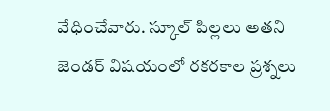వేధించేవారు. స్కూల్‌ పిల్లలు అతని జెండర్ విషయంలో రకరకాల ప్రశ్నలు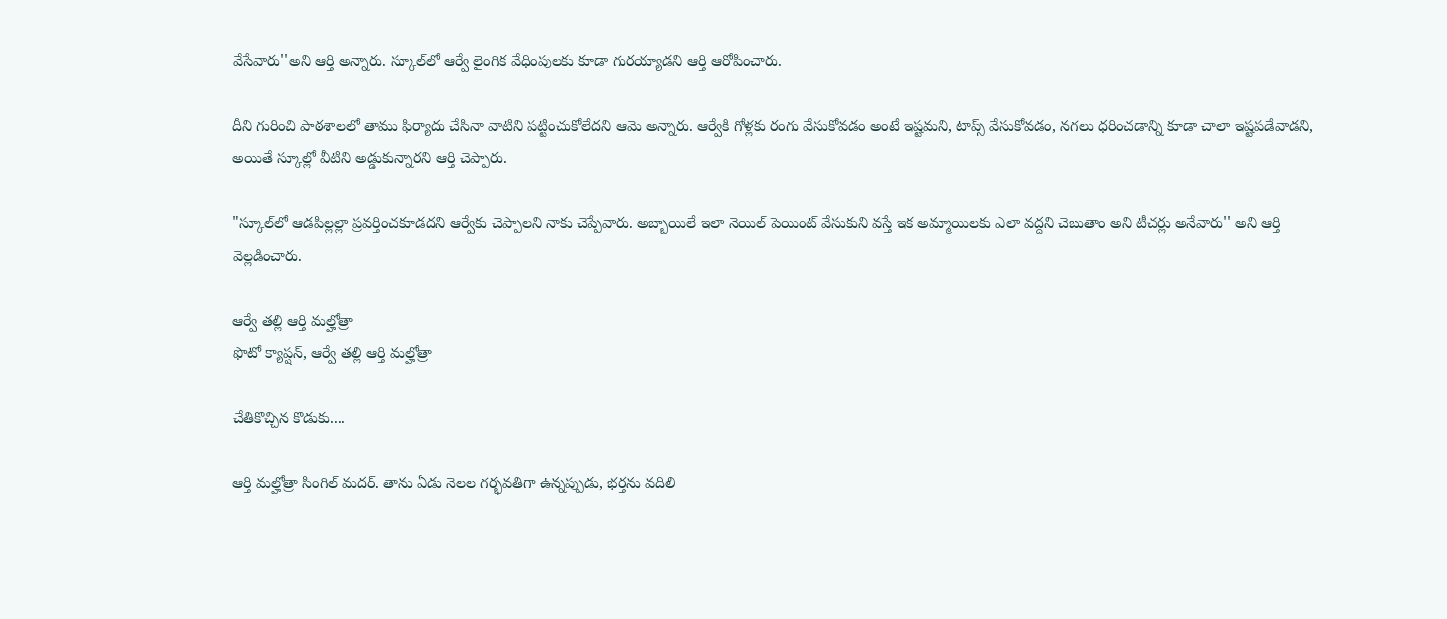వేసేవారు''అని ఆర్తి అన్నారు. స్కూల్‌లో ఆర్వే లైంగిక వేధింపులకు కూడా గురయ్యాడని ఆర్తి ఆరోపించారు.

దీని గురించి పాఠశాలలో తాము ఫిర్యాదు చేసినా వాటిని పట్టించుకోలేదని ఆమె అన్నారు. ఆర్వేకి గోళ్లకు రంగు వేసుకోవడం అంటే ఇష్టమని, టాప్స్ వేసుకోవడం, నగలు ధరించడాన్ని కూడా చాలా ఇష్టపడేవాడని, అయితే స్కూల్లో వీటిని అడ్డుకున్నారని ఆర్తి చెప్పారు.

"స్కూల్‌లో ఆడపిల్లల్లా ప్రవర్తించకూడదని ఆర్వేకు చెప్పాలని నాకు చెప్పేవారు. అబ్బాయిలే ఇలా నెయిల్‌ పెయింట్ వేసుకుని వస్తే ఇక అమ్మాయిలకు ఎలా వద్దని చెబుతాం అని టీచర్లు అనేవారు'' అని ఆర్తి వెల్లడించారు.

ఆర్వే తల్లి ఆర్తి మల్హోత్రా
ఫొటో క్యాప్షన్, ఆర్వే తల్లి ఆర్తి మల్హోత్రా

చేతికొచ్చిన కొడుకు....

ఆర్తి మల్హోత్రా సింగిల్ మదర్. తాను ఏడు నెలల గర్భవతిగా ఉన్నప్పుడు, భర్తను వదిలి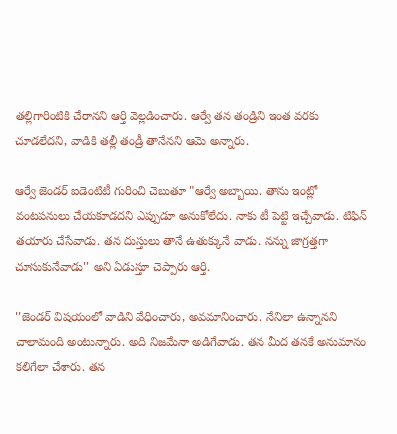తల్లిగారింటికి చేరానని ఆర్తి వెల్లడించారు. ఆర్వే తన తండ్రిని ఇంత వరకు చూడలేదని, వాడికి తల్లీ తండ్రీ తానేనని ఆమె అన్నారు.

ఆర్వే జెండర్ ఐడెంటిటీ గురించి చెబుతూ "ఆర్వే అబ్బాయి. తాను ఇంట్లో వంటపనులు చేయకూడదని ఎప్పుడూ అనుకోలేదు. నాకు టీ పెట్టి ఇచ్చేవాడు. టిఫిన్ తయారు చేసేవాడు. తన దుస్తులు తానే ఉతుక్కునే వాడు. నన్ను జాగ్రత్తగా చూసుకునేవాడు'' అని ఏడుస్తూ చెప్పారు ఆర్తి.

''జెండర్ విషయంలో వాడిని వేధించారు, అవమానించారు. నేనిలా ఉన్నానని చాలామంది అంటున్నారు. అది నిజమేనా అడిగేవాడు. తన మీద తనకే అనుమానం కలిగేలా చేశారు. తన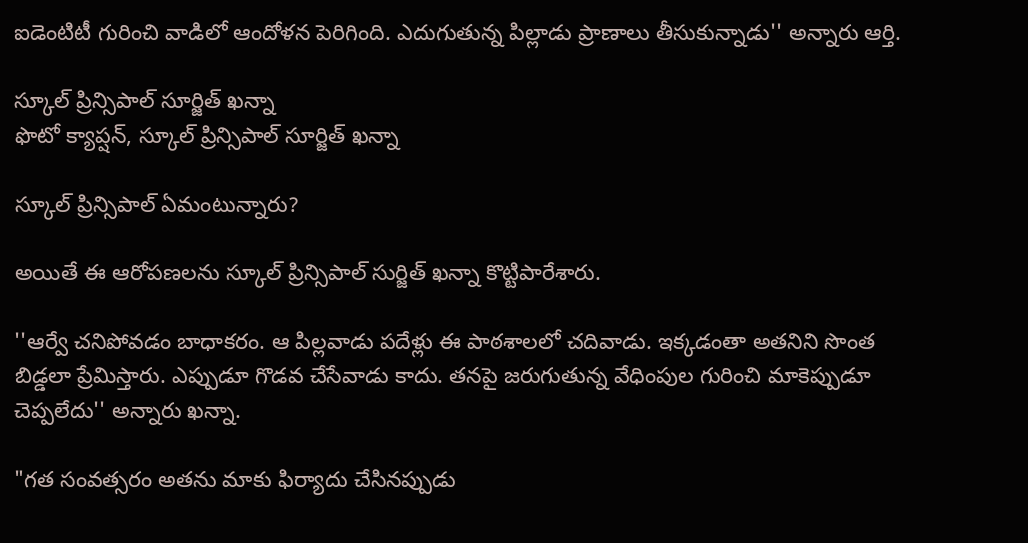ఐడెంటిటీ గురించి వాడిలో ఆందోళన పెరిగింది. ఎదుగుతున్న పిల్లాడు ప్రాణాలు తీసుకున్నాడు'' అన్నారు ఆర్తి.

స్కూల్ ప్రిన్సిపాల్ సూర్జిత్ ఖన్నా
ఫొటో క్యాప్షన్, స్కూల్ ప్రిన్సిపాల్ సూర్జిత్ ఖన్నా

స్కూల్ ప్రిన్సిపాల్ ఏమంటున్నారు?

అయితే ఈ ఆరోపణలను స్కూల్ ప్రిన్సిపాల్ సుర్జిత్ ఖన్నా కొట్టిపారేశారు.

''ఆర్వే చనిపోవడం బాధాకరం. ఆ పిల్లవాడు పదేళ్లు ఈ పాఠశాలలో చదివాడు. ఇక్కడంతా అతనిని సొంత బిడ్డలా ప్రేమిస్తారు. ఎప్పుడూ గొడవ చేసేవాడు కాదు. తనపై జరుగుతున్న వేధింపుల గురించి మాకెప్పుడూ చెప్పలేదు'' అన్నారు ఖన్నా.

"గత సంవత్సరం అతను మాకు ఫిర్యాదు చేసినప్పుడు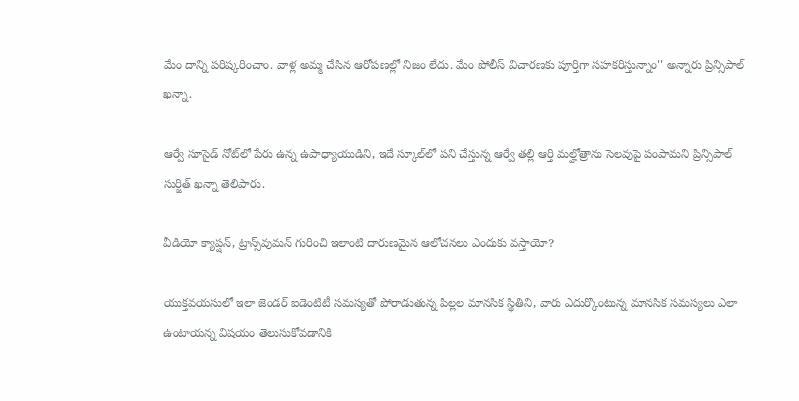మేం దాన్ని పరిష్కరించాం. వాళ్ల అమ్మ చేసిన ఆరోపణల్లో నిజం లేదు. మేం పోలీస్ విచారణకు పూర్తిగా సహకరిస్తున్నాం'' అన్నారు ప్రిన్సిపాల్ ఖన్నా.

ఆర్వే సూసైడ్ నోట్‌లో పేరు ఉన్న ఉపాధ్యాయుడిని, ఇదే స్కూల్‌లో పని చేస్తున్న ఆర్వే తల్లి ఆర్తి మల్హోత్రాను సెలవుపై పంపామని ప్రిన్సిపాల్ సుర్జిత్ ఖన్నా తెలిపారు.

వీడియో క్యాప్షన్, ట్రాన్స్‌వుమన్ గురించి ఇలాంటి దారుణమైన ఆలోచనలు ఎందుకు వస్తాయో?

యుక్తవయసులో ఇలా జెండర్ ఐడెంటిటీ సమస్యతో పోరాడుతున్న పిల్లల మానసిక స్థితిని, వారు ఎదుర్కొంటున్న మానసిక సమస్యలు ఎలా ఉంటాయన్న విషయం తెలుసుకోవడానికి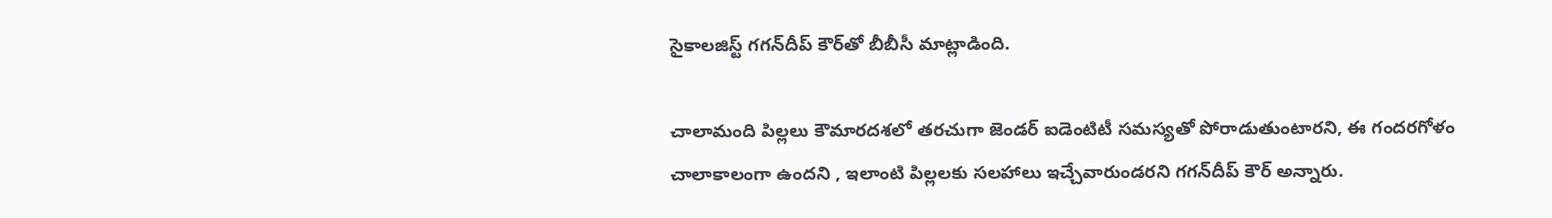సైకాలజిస్ట్ గగన్‌దీప్ కౌర్‌తో బీబీసీ మాట్లాడింది.

చాలామంది పిల్లలు కౌమారదశలో తరచుగా జెండర్ ఐడెంటిటీ సమస్యతో పోరాడుతుంటారని, ఈ గందరగోళం చాలాకాలంగా ఉందని , ఇలాంటి పిల్లలకు సలహాలు ఇచ్చేవారుండరని గగన్‌దీప్ కౌర్ అన్నారు.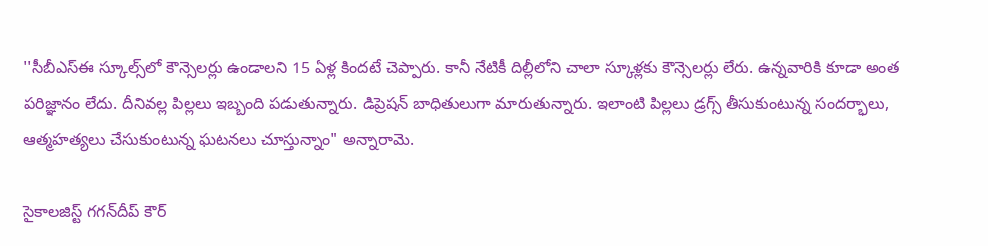''సీబీఎస్‌ఈ స్కూల్స్‌లో కౌన్సెలర్లు ఉండాలని 15 ఏళ్ల కిందటే చెప్పారు. కానీ నేటికీ దిల్లీలోని చాలా స్కూళ్లకు కౌన్సెలర్లు లేరు. ఉన్నవారికి కూడా అంత పరిజ్ఞానం లేదు. దీనివల్ల పిల్లలు ఇబ్బంది పడుతున్నారు. డిప్రెషన్ బాధితులుగా మారుతున్నారు. ఇలాంటి పిల్లలు డ్రగ్స్ తీసుకుంటున్న సందర్భాలు, ఆత్మహత్యలు చేసుకుంటున్న ఘటనలు చూస్తున్నాం" అన్నారామె.

సైకాలజిస్ట్ గగన్‌దీప్ కౌర్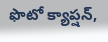ఫొటో క్యాప్షన్,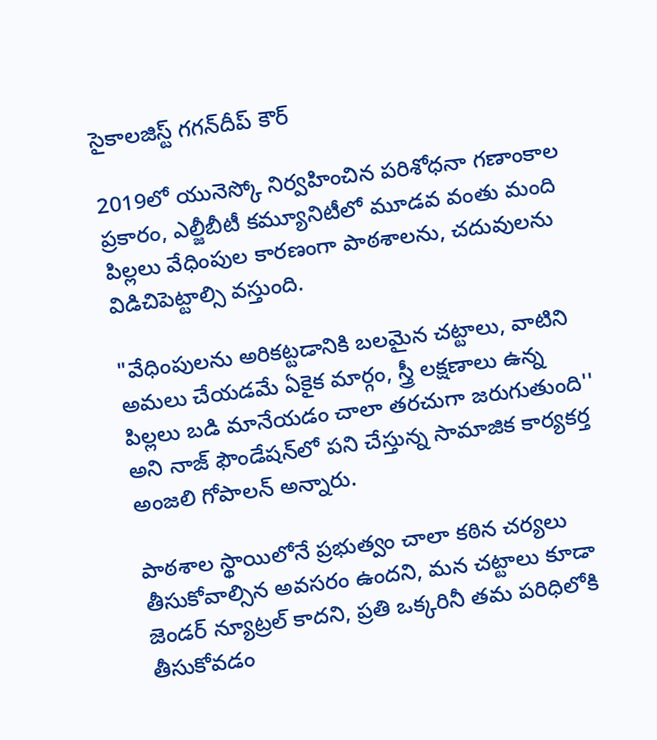సైకాలజిస్ట్ గగన్‌దీప్ కౌర్

2019లో యునెస్కో నిర్వహించిన పరిశోధనా గణాంకాల ప్రకారం, ఎల్జీబీటీ కమ్యూనిటీలో మూడవ వంతు మంది పిల్లలు వేధింపుల కారణంగా పాఠశాలను, చదువులను విడిచిపెట్టాల్సి వస్తుంది.

"వేధింపులను అరికట్టడానికి బలమైన చట్టాలు, వాటిని అమలు చేయడమే ఏకైక మార్గం, స్త్రీ లక్షణాలు ఉన్న పిల్లలు బడి మానేయడం చాలా తరచుగా జరుగుతుంది'' అని నాజ్ ఫౌండేషన్‌లో పని చేస్తున్న సామాజిక కార్యకర్త అంజలి గోపాలన్ అన్నారు.

పాఠశాల స్థాయిలోనే ప్రభుత్వం చాలా కఠిన చర్యలు తీసుకోవాల్సిన అవసరం ఉందని, మన చట్టాలు కూడా జెండర్ న్యూట్రల్ కాదని, ప్రతి ఒక్కరినీ తమ పరిధిలోకి తీసుకోవడం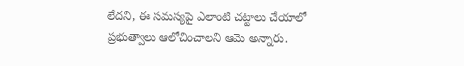లేదని, ఈ సమస్యపై ఎలాంటి చట్టాలు చేయాలో ప్రభుత్వాలు ఆలోచించాలని ఆమె అన్నారు.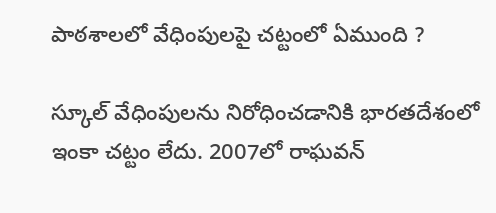పాఠశాలలో వేధింపులపై చట్టంలో ఏముంది ?

స్కూల్ వేధింపులను నిరోధించడానికి భారతదేశంలో ఇంకా చట్టం లేదు. 2007లో రాఘవన్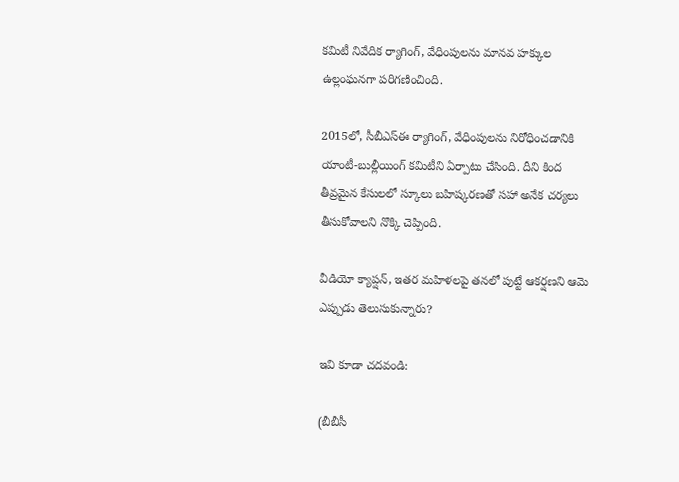కమిటీ నివేదిక ర్యాగింగ్, వేధింపులను మానవ హక్కుల ఉల్లంఘనగా పరిగణించింది.

2015లో, సీబీఎస్ఈ ర్యాగింగ్, వేధింపులను నిరోధించడానికి యాంటీ-బుల్లీయింగ్ కమిటీని ఏర్పాటు చేసింది. దీని కింద తీవ్రమైన కేసులలో స్కూలు బహిష్కరణతో సహా అనేక చర్యలు తీసుకోవాలని నొక్కి చెప్పింది.

వీడియో క్యాప్షన్, ఇతర మహిళలపై తనలో పుట్టే ఆకర్షణని ఆమె ఎప్పుడు తెలుసుకున్నారు?

ఇవి కూడా చదవండి:

(బీబీసీ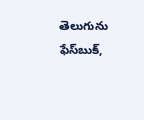తెలుగును ఫేస్‌బుక్,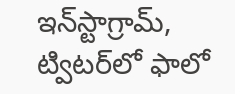ఇన్‌స్టాగ్రామ్‌, ట్విటర్‌లో ఫాలో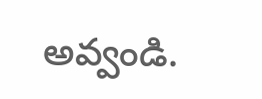అవ్వండి.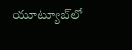యూట్యూబ్‌లో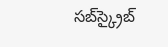సబ్‌స్క్రైబ్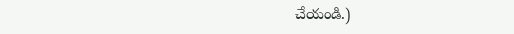చేయండి.)